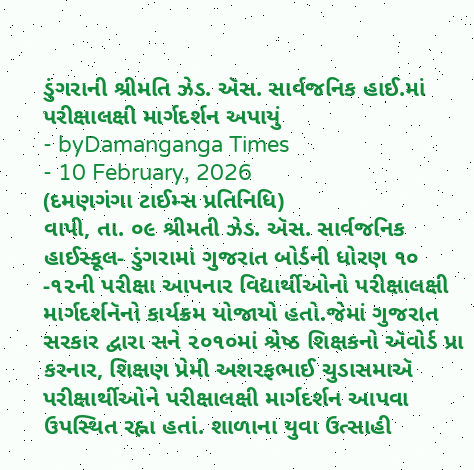ડુંગરાની શ્રીમતિ ઝેડ. ઍસ. સાર્વજનિક હાઈ.માં પરીક્ષાલક્ષી માર્ગદર્શન અપાયું
- byDamanganga Times
- 10 February, 2026
(દમણગંગા ટાઈમ્સ પ્રતિનિધિ)
વાપી, તા. ૦૯ શ્રીમતી ઝેડ. ઍસ. સાર્વજનિક હાઈસ્કૂલ- ડુંગરામાં ગુજરાત બોર્ડની ધોરણ ૧૦ -૧૨ની પરીક્ષા આપનાર વિદ્યાર્થીઓનો પરીક્ષાલક્ષી માર્ગદર્શનૅનો કાર્યક્રમ યોજાયો હતો.જેમાં ગુજરાત સરકાર દ્વારા સને ૨૦૧૦માં શ્રેષ્ઠ શિક્ષકનો ઍવોર્ડ પ્રા કરનાર, શિક્ષણ પ્રેમી અશરફભાઈ ચુડાસમાઍ પરીક્ષાર્થીઓને પરીક્ષાલક્ષી માર્ગદર્શન આપવા ઉપસ્થિત રહ્ના હતાં. શાળાના યુવા ઉત્સાહી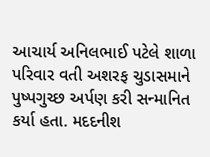આચાર્ય અનિલભાઈ પટેલે શાળા પરિવાર વતી અશરફ ચુડાસમાને પુષ્પગુચ્છ અર્પણ કરી સન્માનિત કર્યા હતા. મદદનીશ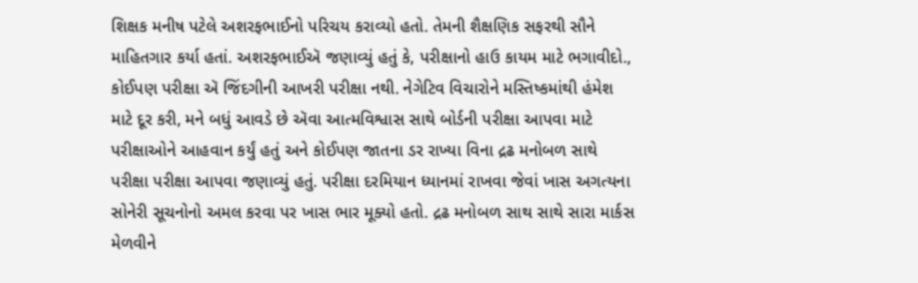શિક્ષક મનીષ પટેલે અશરફભાઈનો પરિચય કરાવ્યો હતો. તેમની શૈક્ષણિક સફરથી સૌને માહિતગાર કર્યા હતાં. અશરફભાઈઍ જણાવ્યું હતું કે, પરીક્ષાનો હાઉ કાયમ માટે ભગાવીદો., કોઈપણ પરીક્ષા ઍ જિંદગીની આખરી પરીક્ષા નથી. નેગેટિવ વિચારોને મસ્તિષ્કમાંથી હંમેશ માટે દૂર કરી, મને બધું આવડે છે ઍવા આત્મવિશ્વાસ સાથે બોર્ડની પરીક્ષા આપવા માટે પરીક્ષાઓને આહવાન કર્યું હતું અને કોઈપણ જાતના ડર રાખ્યા વિના દ્રઢ મનોબળ સાથે પરીક્ષા પરીક્ષા આપવા જણાવ્યું હતું. પરીક્ષા દરમિયાન ધ્યાનમાં રાખવા જેવાં ખાસ અગત્યના સોનેરી સૂચનોનો અમલ કરવા પર ખાસ ભાર મૂક્યો હતો. દ્રઢ મનોબળ સાથ સાથે સારા માર્કસ મેળવીને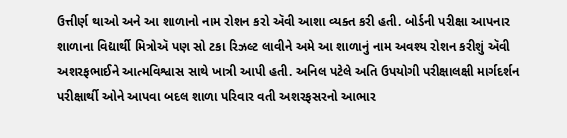ઉત્તીર્ણ થાઓ અને આ શાળાનો નામ રોશન કરો ઍવી આશા વ્યક્ત કરી હતી. બોર્ડની પરીક્ષા આપનાર શાળાના વિદ્યાર્થી મિત્રોઍ પણ સો ટકા રિઝલ્ટ લાવીને અમે આ શાળાનું નામ અવશ્ય રોશન કરીશું ઍવી અશરફભાઈને આત્મવિશ્વાસ સાથે ખાત્રી આપી હતી. અનિલ પટેલે અતિ ઉપયોગી પરીક્ષાલક્ષી માર્ગદર્શન પરીક્ષાર્થી ઓને આપવા બદલ શાળા પરિવાર વતી અશરફસરનો આભાર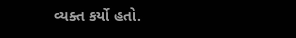વ્યક્ત કર્યો હતો.